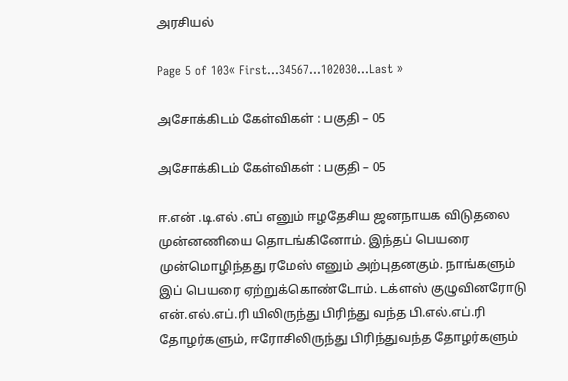அரசியல்

Page 5 of 103« First...34567...102030...Last »

அசோக்கிடம் கேள்விகள் : பகுதி – 05

அசோக்கிடம் கேள்விகள் : பகுதி – 05

ஈ.என் .டி.எல் .எப் எனும் ஈழதேசிய ஜனநாயக விடுதலை முன்னணியை தொடங்கினோம். இந்தப் பெயரை முன்மொழிந்தது ரமேஸ் எனும் அற்புதனகும். நாங்களும் இப் பெயரை ஏற்றுக்கொண்டோம். டக்ளஸ் குழுவினரோடு என்.எல்.எப்.ரி யிலிருந்து பிரிந்து வந்த பி.எல்.எப்.ரி தோழர்களும், ஈரோசிலிருந்து பிரிந்துவந்த தோழர்களும்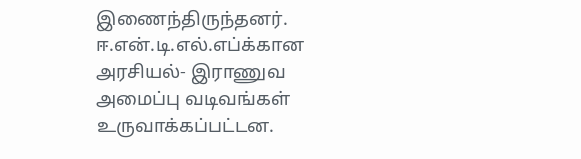இணைந்திருந்தனர். ஈ.என்.டி.எல்.எப்க்கான அரசியல்- இராணுவ அமைப்பு வடிவங்கள் உருவாக்கப்பட்டன.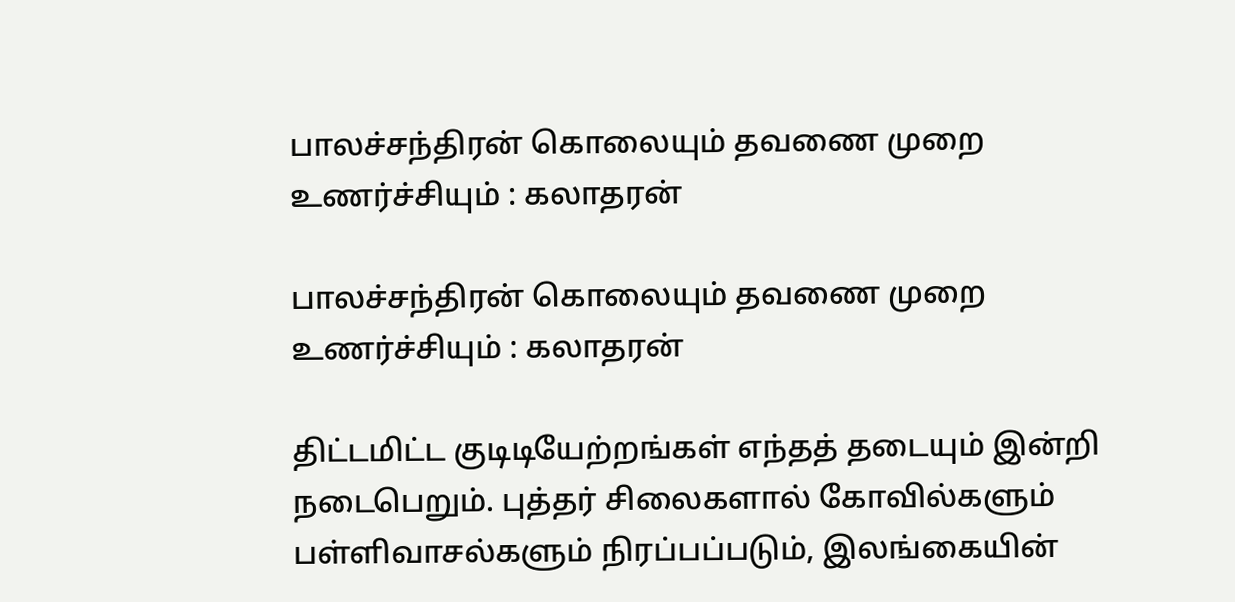பாலச்சந்திரன் கொலையும் தவணை முறை உணர்ச்சியும் : கலாதரன்

பாலச்சந்திரன் கொலையும் தவணை முறை உணர்ச்சியும் : கலாதரன்

திட்டமிட்ட குடிடியேற்றங்கள் எந்தத் தடையும் இன்றி நடைபெறும். புத்தர் சிலைகளால் கோவில்களும் பள்ளிவாசல்களும் நிரப்பப்படும், இலங்கையின்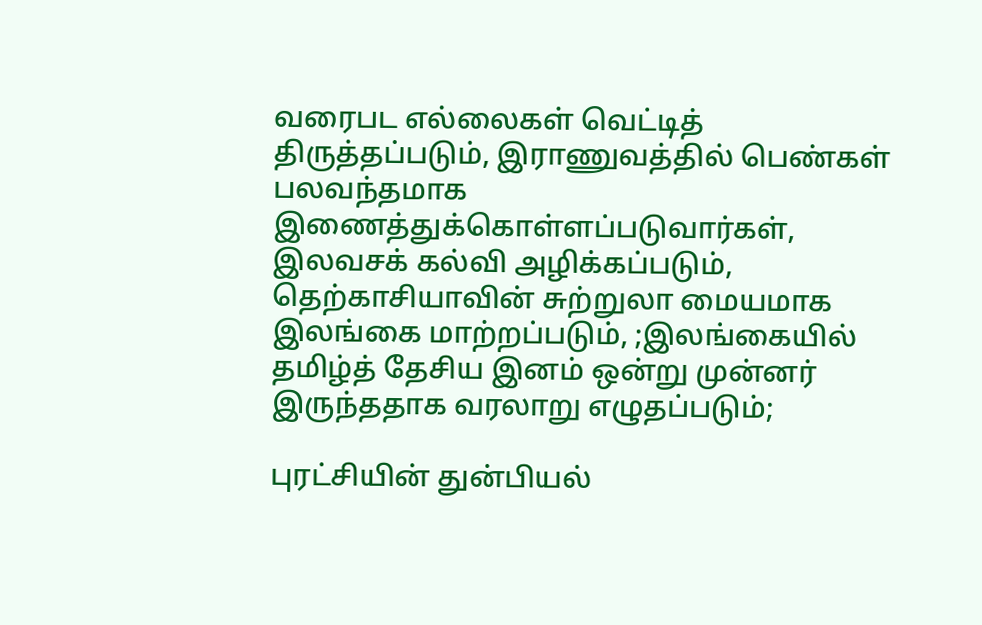வரைபட எல்லைகள் வெட்டித் திருத்தப்படும், இராணுவத்தில் பெண்கள் பலவந்தமாக இணைத்துக்கொள்ளப்படுவார்கள், இலவசக் கல்வி அழிக்கப்படும், தெற்காசியாவின் சுற்றுலா மையமாக இலங்கை மாற்றப்படும், ;இலங்கையில் தமிழ்த் தேசிய இனம் ஒன்று முன்னர் இருந்ததாக வரலாறு எழுதப்படும்;

புரட்சியின் துன்பியல்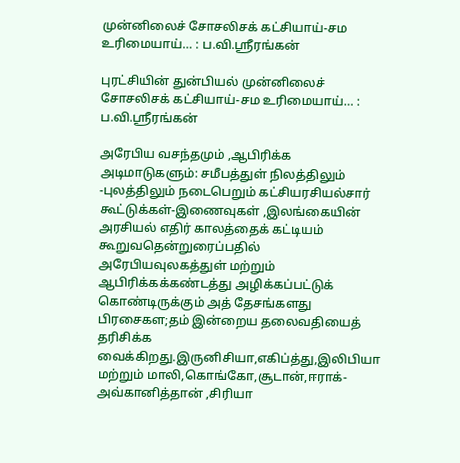முன்னிலைச் சோசலிசக் கட்சியாய்-சம உரிமையாய்… : ப.வி.ஸ்ரீரங்கன்

புரட்சியின் துன்பியல் முன்னிலைச் சோசலிசக் கட்சியாய்-சம உரிமையாய்… : ப.வி.ஸ்ரீரங்கன்

அரேபிய வசந்தமும் ,ஆபிரிக்க அடிமாடுகளும்: சமீபத்துள் நிலத்திலும் -புலத்திலும் நடைபெறும் கட்சியரசியல்சார் கூட்டுக்கள்-இணைவுகள் ,இலங்கையின் அரசியல் எதிர் காலத்தைக் கட்டியம் கூறுவதென்றுரைப்பதில் அரேபியவுலகத்துள் மற்றும் ஆபிரிக்கக்கண்டத்து அழிக்கப்பட்டுக் கொண்டிருக்கும் அத் தேசங்களது பிரசைகள;தம் இன்றைய தலைவதியைத் தரிசிக்க வைக்கிறது.இருனிசியா,எகிப்த்து,இலிபியா மற்றும் மாலி,கொங்கோ,சூடான்,ஈராக்-அவ்கானித்தான் ,சிரியா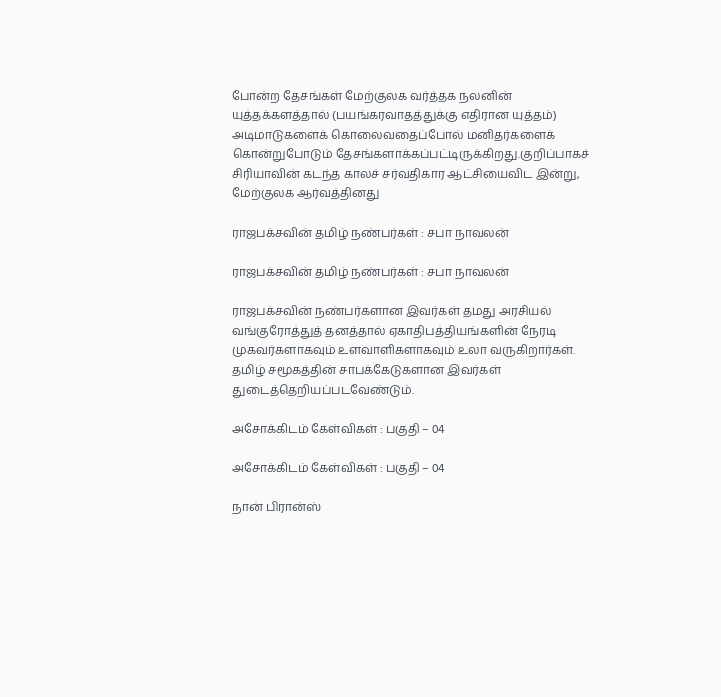போன்ற தேசங்கள் மேற்குலக வர்த்தக நலனின் யுத்தக்களத்தால் (பயங்கரவாதத்துக்கு எதிரான யுத்தம்) அடிமாடுகளைக் கொலைவதைப்போல் மனிதர்களைக் கொன்றுபோடும் தேசங்களாக்கப்பட்டிருக்கிறது.குறிப்பாகச் சிரியாவின் கடந்த காலச் சர்வதிகார ஆட்சியைவிட இன்று, மேற்குலக ஆர்வத்தினது

ராஜபக்சவின் தமிழ் நண்பர்கள் : சபா நாவலன்

ராஜபக்சவின் தமிழ் நண்பர்கள் : சபா நாவலன்

ராஜபக்சவின் நண்பர்களான இவர்கள் தமது அரசியல் வங்குரோத்துத் தனத்தால் ஏகாதிபத்தியங்களின் நேரடி முகவர்களாகவும் உளவாளிகளாகவும் உலா வருகிறார்கள். தமிழ் சமூகத்தின் சாபக்கேடுகளான இவர்கள் துடைத்தெறியப்படவேண்டும்.

அசோக்கிடம் கேள்விகள் : பகுதி – 04

அசோக்கிடம் கேள்விகள் : பகுதி – 04

நான் பிரான்ஸ்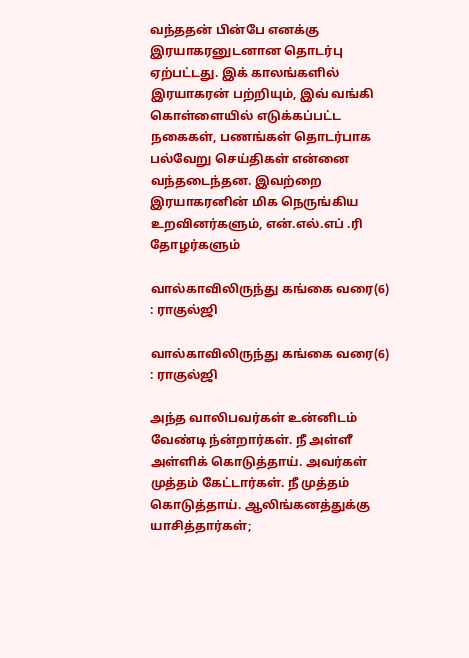வந்ததன் பின்பே எனக்கு இரயாகரனுடனான தொடர்பு ஏற்பட்டது. இக் காலங்களில் இரயாகரன் பற்றியும், இவ் வங்கி கொள்ளையில் எடுக்கப்பட்ட நகைகள், பணங்கள் தொடர்பாக பல்வேறு செய்திகள் என்னை வந்தடைந்தன. இவற்றை இரயாகரனின் மிக நெருங்கிய உறவினர்களும், என்.எல்.எப் .ரி தோழர்களும்

வால்காவிலிருந்து கங்கை வரை(6) : ராகுல்ஜி

வால்காவிலிருந்து கங்கை வரை(6) : ராகுல்ஜி

அந்த வாலிபவர்கள் உன்னிடம் வேண்டி ந்ன்றார்கள். நீ அள்ளீ அள்ளிக் கொடுத்தாய். அவர்கள் முத்தம் கேட்டார்கள். நீ முத்தம் கொடுத்தாய். ஆலிங்கனத்துக்கு யாசித்தார்கள்;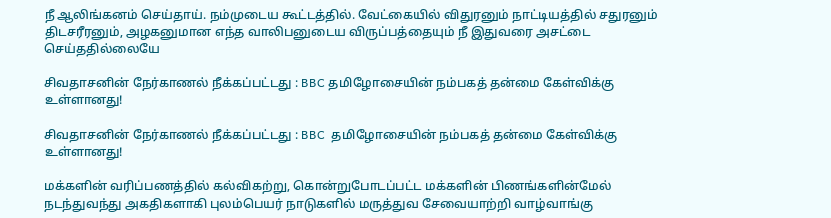நீ ஆலிங்கனம் செய்தாய். நம்முடைய கூட்டத்தில். வேட்கையில் விதுரனும் நாட்டியத்தில் சதுரனும் திடசரீரனும், அழகனுமான எந்த வாலிபனுடைய விருப்பத்தையும் நீ இதுவரை அசட்டை செய்ததில்லையே

சிவதாசனின் நேர்காணல் நீக்கப்பட்டது : BBC தமிழோசையின் நம்பகத் தன்மை கேள்விக்கு உள்ளானது!

சிவதாசனின் நேர்காணல் நீக்கப்பட்டது : BBC  தமிழோசையின் நம்பகத் தன்மை கேள்விக்கு உள்ளானது!

மக்களின் வரிப்பணத்தில் கல்விகற்று, கொன்றுபோடப்பட்ட மக்களின் பிணங்களின்மேல் நடந்துவந்து அகதிகளாகி புலம்பெயர் நாடுகளில் மருத்துவ சேவையாற்றி வாழ்வாங்கு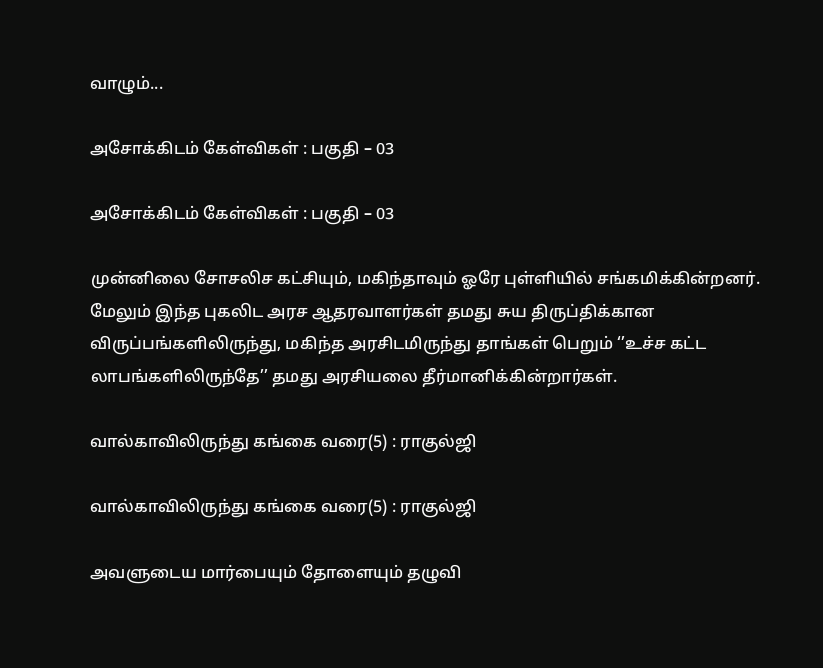வாழும்...

அசோக்கிடம் கேள்விகள் : பகுதி – 03

அசோக்கிடம் கேள்விகள் : பகுதி – 03

முன்னிலை சோசலிச கட்சியும், மகிந்தாவும் ஓரே புள்ளியில் சங்கமிக்கின்றனர். மேலும் இந்த புகலிட அரச ஆதரவாளர்கள் தமது சுய திருப்திக்கான விருப்பங்களிலிருந்து, மகிந்த அரசிடமிருந்து தாங்கள் பெறும் ‘’உச்ச கட்ட லாபங்களிலிருந்தே’’ தமது அரசியலை தீர்மானிக்கின்றார்கள்.

வால்காவிலிருந்து கங்கை வரை(5) : ராகுல்ஜி

வால்காவிலிருந்து கங்கை வரை(5) : ராகுல்ஜி

அவளுடைய மார்பையும் தோளையும் தழுவி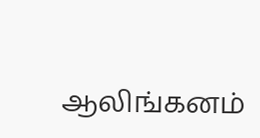ஆலிங்கனம்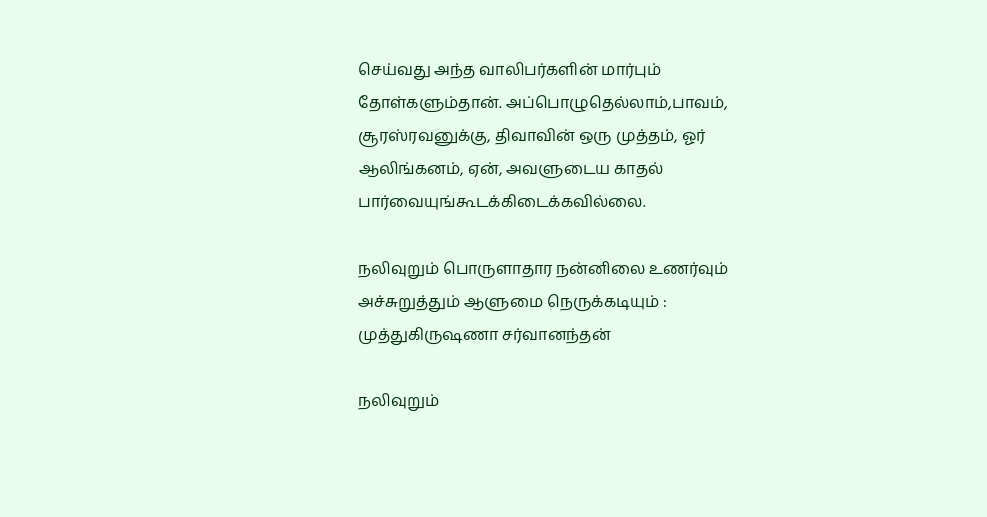செய்வது அந்த வாலிபர்களின் மார்பும் தோள்களும்தான். அப்பொழுதெல்லாம்,பாவம், சூரஸ்ரவனுக்கு, திவாவின் ஒரு முத்தம், ஓர் ஆலிங்கனம், ஏன், அவளுடைய காதல் பார்வையுங்கூடக்கிடைக்கவில்லை.

நலிவுறும் பொருளாதார நன்னிலை உணர்வும் அச்சுறுத்தும் ஆளுமை நெருக்கடியும் : முத்துகிருஷணா சர்வானந்தன்

நலிவுறும்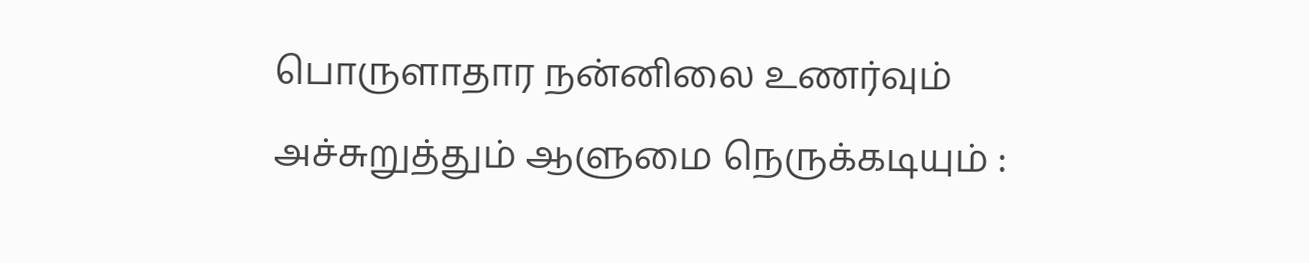பொருளாதார நன்னிலை உணர்வும் அச்சுறுத்தும் ஆளுமை நெருக்கடியும் :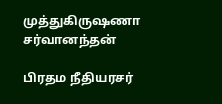முத்துகிருஷணா சர்வானந்தன்

பிரதம நீதியரசர்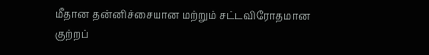மீதான தன்னிச்சையான மற்றும் சட்டவிரோதமான குற்றப்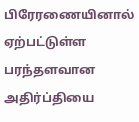பிரேரணையினால் ஏற்பட்டுள்ள பரந்தளவான அதிர்ப்தியை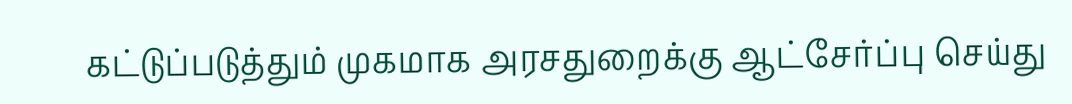கட்டுப்படுத்தும் முகமாக அரசதுறைக்கு ஆட்சேர்ப்பு செய்து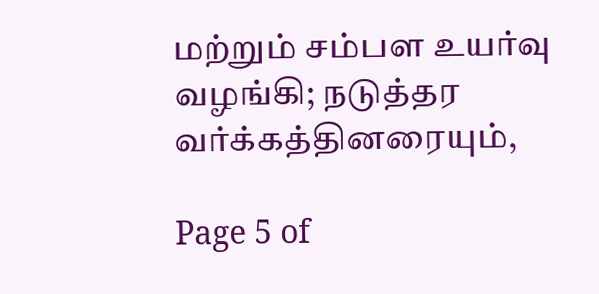மற்றும் சம்பள உயர்வு வழங்கி; நடுத்தர வர்க்கத்தினரையும்,

Page 5 of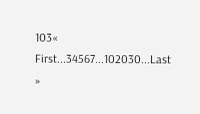103« First...34567...102030...Last »